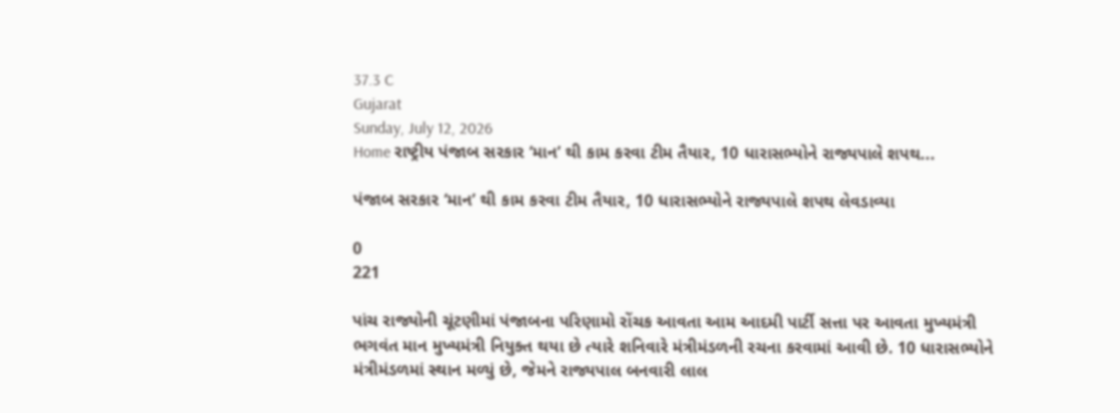37.3 C
Gujarat
Sunday, July 12, 2026
Home રાષ્ટ્રીય પંજાબ સરકાર ‘માન’ થી કામ કરવા ટીમ તૈયાર, 10 ધારાસભ્યોને રાજ્યપાલે શપથ...

પંજાબ સરકાર ‘માન’ થી કામ કરવા ટીમ તૈયાર, 10 ધારાસભ્યોને રાજ્યપાલે શપથ લેવડાવ્યા

0
221

પાંચ રાજ્યોની ચૂંટણીમાં પંજાબના પરિણામો રોંચક આવતા આમ આદમી પાર્ટી સત્તા પર આવતા મુખ્યમંત્રી ભગવંત માન મુખ્યમંત્રી નિયુક્ત થયા છે ત્યારે શનિવારે મંત્રીમંડળની રચના કરવામાં આવી છે. 10 ધારાસભ્યોને મંત્રીમંડળમાં સ્થાન મળ્યું છે, જેમને રાજ્યપાલ બનવારી લાલ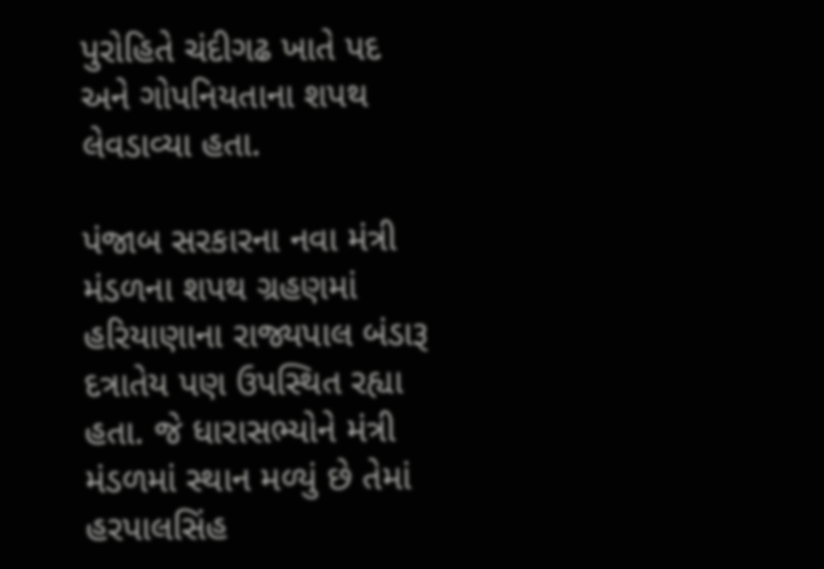પુરોહિતે ચંદીગઢ ખાતે પદ અને ગોપનિયતાના શપથ લેવડાવ્યા હતા.

પંજાબ સરકારના નવા મંત્રી મંડળના શપથ ગ્રહણમાં હરિયાણાના રાજ્યપાલ બંડારૂ દત્રાતેય પણ ઉપસ્થિત રહ્યા હતા. જે ધારાસભ્યોને મંત્રી મંડળમાં સ્થાન મળ્યું છે તેમાં હરપાલસિંહ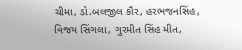ચીમા, ડો.બલજીલ કૌર, હરભજનસિંહ, વિજય સિંગલા, ગુરમીત સિંહ મીત,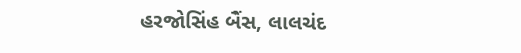હરજોસિંહ બૈંસ, લાલચંદ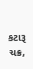કટારૂ ચક્ર,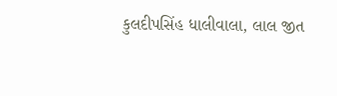કુલદીપસિંહ ધાલીવાલા, લાલ જીત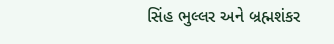સિંહ ભુલ્લર અને બ્રહ્મશંકર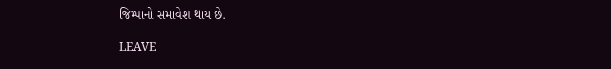જિમ્પાનો સમાવેશ થાય છે.

LEAVE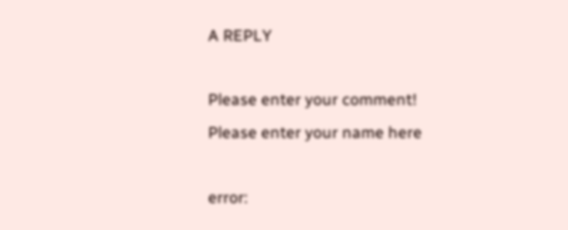A REPLY

Please enter your comment!
Please enter your name here

error: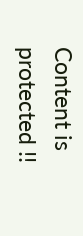Content is protected !!